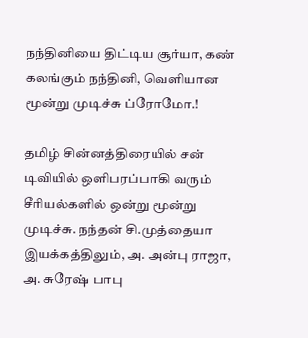நந்தினியை திட்டிய சூர்யா, கண் கலங்கும் நந்தினி, வெளியான மூன்று முடிச்சு ப்ரோமோ.!

தமிழ் சின்னத்திரையில் சன் டிவியில் ஒளிபரப்பாகி வரும் சீரியல்களில் ஒன்று மூன்று முடிச்சு. நந்தன் சி.முத்தையா இயக்கத்திலும், அ. அன்பு ராஜா, அ. சுரேஷ் பாபு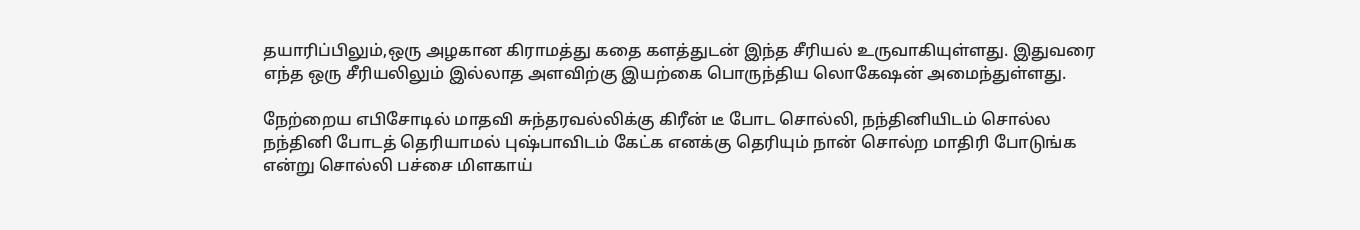தயாரிப்பிலும்,ஒரு அழகான கிராமத்து கதை களத்துடன் இந்த சீரியல் உருவாகியுள்ளது. இதுவரை எந்த ஒரு சீரியலிலும் இல்லாத அளவிற்கு இயற்கை பொருந்திய லொகேஷன் அமைந்துள்ளது.

நேற்றைய எபிசோடில் மாதவி சுந்தரவல்லிக்கு கிரீன் டீ போட சொல்லி, நந்தினியிடம் சொல்ல நந்தினி போடத் தெரியாமல் புஷ்பாவிடம் கேட்க எனக்கு தெரியும் நான் சொல்ற மாதிரி போடுங்க என்று சொல்லி பச்சை மிளகாய்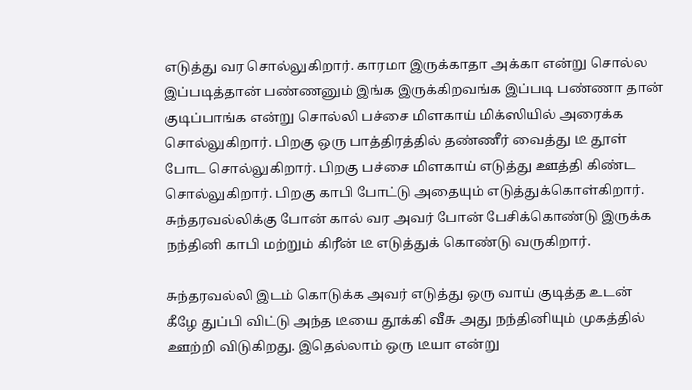எடுத்து வர சொல்லுகிறார். காரமா இருக்காதா அக்கா என்று சொல்ல இப்படித்தான் பண்ணனும் இங்க இருக்கிறவங்க இப்படி பண்ணா தான் குடிப்பாங்க என்று சொல்லி பச்சை மிளகாய் மிக்ஸியில் அரைக்க சொல்லுகிறார். பிறகு ஒரு பாத்திரத்தில் தண்ணீர் வைத்து டீ தூள் போட சொல்லுகிறார். பிறகு பச்சை மிளகாய் எடுத்து ஊத்தி கிண்ட சொல்லுகிறார். பிறகு காபி போட்டு அதையும் எடுத்துக்கொள்கிறார். சுந்தரவல்லிக்கு போன் கால் வர அவர் போன் பேசிக்கொண்டு இருக்க நந்தினி காபி மற்றும் கிரீன் டீ எடுத்துக் கொண்டு வருகிறார்.

சுந்தரவல்லி இடம் கொடுக்க அவர் எடுத்து ஒரு வாய் குடித்த உடன் கீழே துப்பி விட்டு அந்த டீயை தூக்கி வீசு அது நந்தினியும் முகத்தில் ஊற்றி விடுகிறது. இதெல்லாம் ஒரு டீயா என்று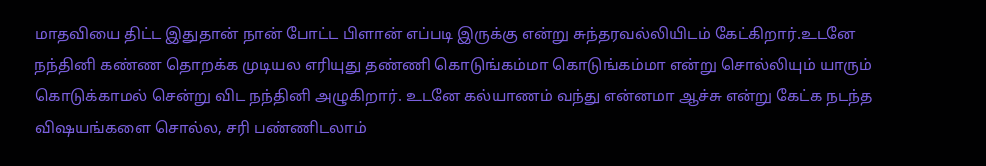மாதவியை திட்ட இதுதான் நான் போட்ட பிளான் எப்படி இருக்கு என்று சுந்தரவல்லியிடம் கேட்கிறார்.உடனே நந்தினி கண்ண தொறக்க முடியல எரியுது தண்ணி கொடுங்கம்மா கொடுங்கம்மா என்று சொல்லியும் யாரும் கொடுக்காமல் சென்று விட நந்தினி அழுகிறார். உடனே கல்யாணம் வந்து என்னமா ஆச்சு என்று கேட்க நடந்த விஷயங்களை சொல்ல, சரி பண்ணிடலாம்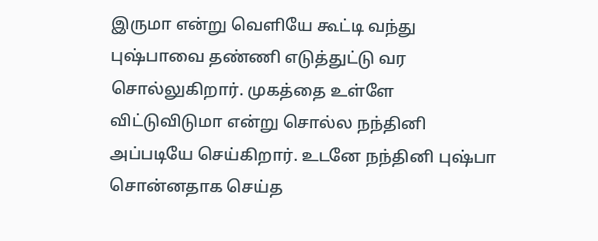இருமா என்று வெளியே கூட்டி வந்து புஷ்பாவை தண்ணி எடுத்துட்டு வர சொல்லுகிறார். முகத்தை உள்ளே விட்டுவிடுமா என்று சொல்ல நந்தினி அப்படியே செய்கிறார். உடனே நந்தினி புஷ்பா சொன்னதாக செய்த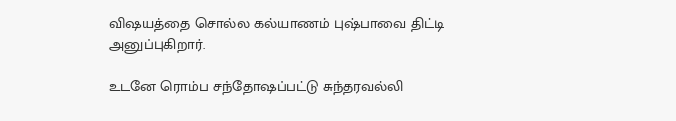விஷயத்தை சொல்ல கல்யாணம் புஷ்பாவை திட்டி அனுப்புகிறார்.

உடனே ரொம்ப சந்தோஷப்பட்டு சுந்தரவல்லி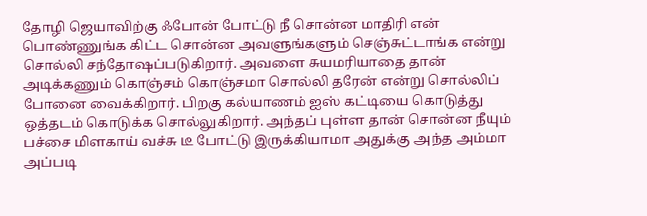தோழி ஜெயாவிற்கு ஃபோன் போட்டு நீ சொன்ன மாதிரி என் பொண்ணுங்க கிட்ட சொன்ன அவளுங்களும் செஞ்சுட்டாங்க என்று சொல்லி சந்தோஷப்படுகிறார். அவளை சுயமரியாதை தான் அடிக்கணும் கொஞ்சம் கொஞ்சமா சொல்லி தரேன் என்று சொல்லிப் போனை வைக்கிறார். பிறகு கல்யாணம் ஐஸ் கட்டியை கொடுத்து ஒத்தடம் கொடுக்க சொல்லுகிறார். அந்தப் புள்ள தான் சொன்ன நீயும் பச்சை மிளகாய் வச்சு டீ போட்டு இருக்கியாமா அதுக்கு அந்த அம்மா அப்படி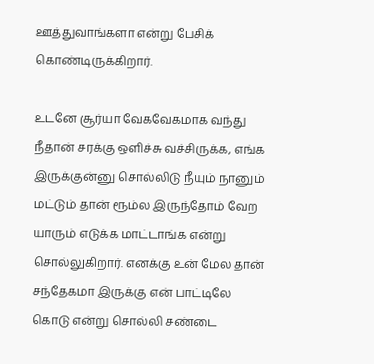ஊத்துவாங்களா என்று பேசிக் கொண்டிருக்கிறார்.

உடனே சூர்யா வேகவேகமாக வந்து நீதான் சரக்கு ஒளிச்சு வச்சிருக்க, எங்க இருக்குன்னு சொல்லிடு நீயும் நானும் மட்டும் தான் ரூம்ல இருந்தோம் வேற யாரும் எடுக்க மாட்டாங்க என்று சொல்லுகிறார். எனக்கு உன் மேல தான் சந்தேகமா இருக்கு என் பாட்டிலே கொடு என்று சொல்லி சண்டை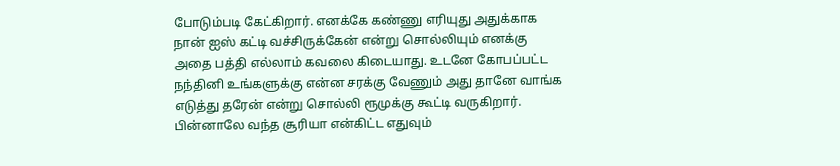போடும்படி கேட்கிறார். எனக்கே கண்ணு எரியுது அதுக்காக நான் ஐஸ் கட்டி வச்சிருக்கேன் என்று சொல்லியும் எனக்கு அதை பத்தி எல்லாம் கவலை கிடையாது. உடனே கோபப்பட்ட நந்தினி உங்களுக்கு என்ன சரக்கு வேணும் அது தானே வாங்க எடுத்து தரேன் என்று சொல்லி ரூமுக்கு கூட்டி வருகிறார். பின்னாலே வந்த சூரியா என்கிட்ட எதுவும்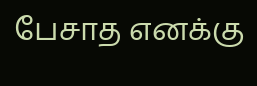பேசாத எனக்கு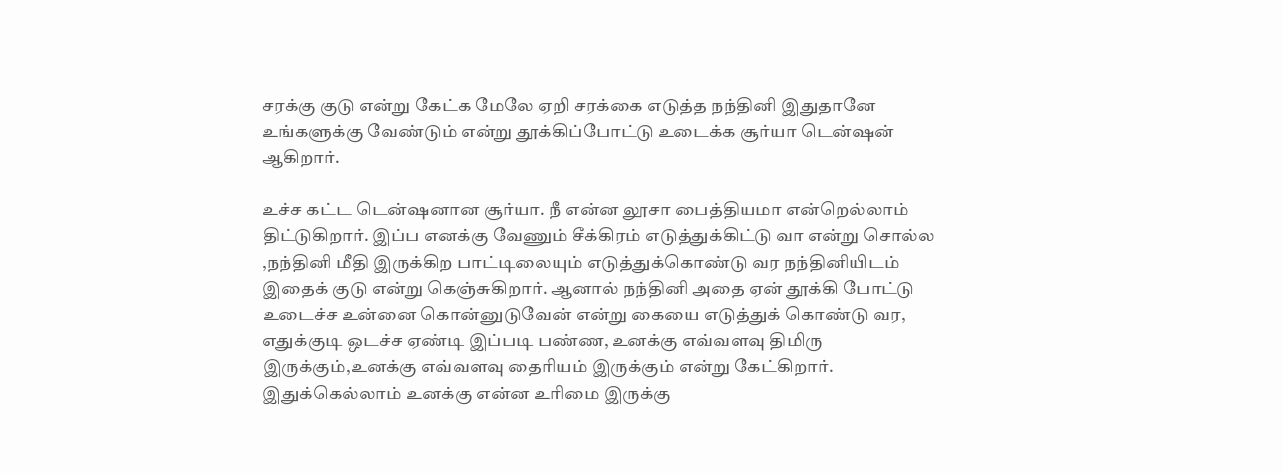சரக்கு குடு என்று கேட்க மேலே ஏறி சரக்கை எடுத்த நந்தினி இதுதானே உங்களுக்கு வேண்டும் என்று தூக்கிப்போட்டு உடைக்க சூர்யா டென்ஷன் ஆகிறார்.

உச்ச கட்ட டென்ஷனான சூர்யா. நீ என்ன லூசா பைத்தியமா என்றெல்லாம் திட்டுகிறார். இப்ப எனக்கு வேணும் சீக்கிரம் எடுத்துக்கிட்டு வா என்று சொல்ல ,நந்தினி மீதி இருக்கிற பாட்டிலையும் எடுத்துக்கொண்டு வர நந்தினியிடம் இதைக் குடு என்று கெஞ்சுகிறார். ஆனால் நந்தினி அதை ஏன் தூக்கி போட்டு உடைச்ச உன்னை கொன்னுடுவேன் என்று கையை எடுத்துக் கொண்டு வர, எதுக்குடி ஒடச்ச ஏண்டி இப்படி பண்ண, உனக்கு எவ்வளவு திமிரு இருக்கும்,உனக்கு எவ்வளவு தைரியம் இருக்கும் என்று கேட்கிறார். இதுக்கெல்லாம் உனக்கு என்ன உரிமை இருக்கு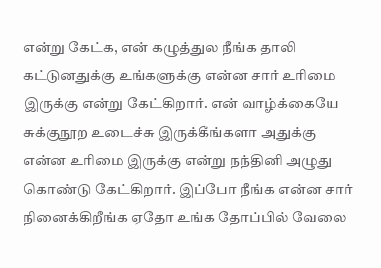என்று கேட்க, என் கழுத்துல நீங்க தாலி கட்டுனதுக்கு உங்களுக்கு என்ன சார் உரிமை இருக்கு என்று கேட்கிறார். என் வாழ்க்கையே சுக்குநூற உடைச்சு இருக்கீங்களா அதுக்கு என்ன உரிமை இருக்கு என்று நந்தினி அழுது கொண்டு கேட்கிறார். இப்போ நீங்க என்ன சார் நினைக்கிறீங்க ஏதோ உங்க தோப்பில் வேலை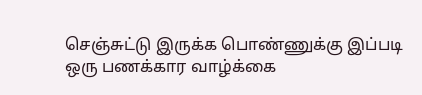செஞ்சுட்டு இருக்க பொண்ணுக்கு இப்படி ஒரு பணக்கார வாழ்க்கை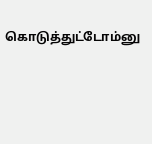கொடுத்துட்டோம்னு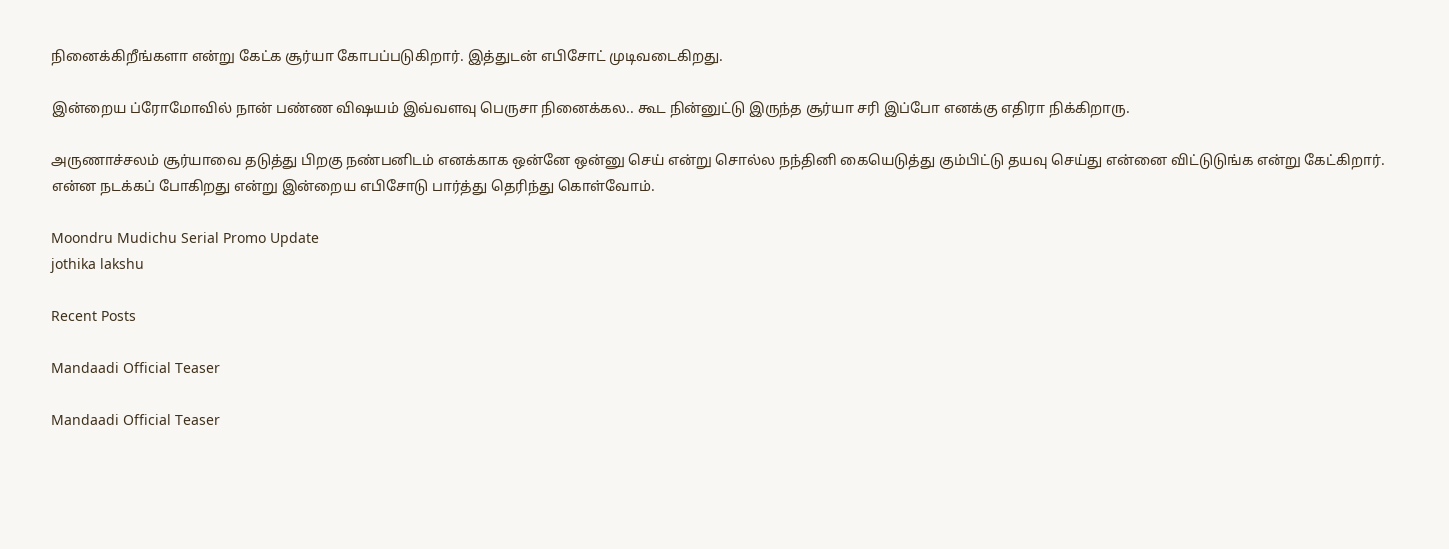நினைக்கிறீங்களா என்று கேட்க சூர்யா கோபப்படுகிறார். இத்துடன் எபிசோட் முடிவடைகிறது.

இன்றைய ப்ரோமோவில் நான் பண்ண விஷயம் இவ்வளவு பெருசா நினைக்கல.. கூட நின்னுட்டு இருந்த சூர்யா சரி இப்போ எனக்கு எதிரா நிக்கிறாரு.

அருணாச்சலம் சூர்யாவை தடுத்து பிறகு நண்பனிடம் எனக்காக ஒன்னே ஒன்னு செய் என்று சொல்ல நந்தினி கையெடுத்து கும்பிட்டு தயவு செய்து என்னை விட்டுடுங்க என்று கேட்கிறார். என்ன நடக்கப் போகிறது என்று இன்றைய எபிசோடு பார்த்து தெரிந்து கொள்வோம்.

Moondru Mudichu Serial Promo Update
jothika lakshu

Recent Posts

Mandaadi Official Teaser

Mandaadi Official Teaser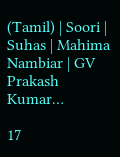(Tamil) | Soori | Suhas | Mahima Nambiar | GV Prakash Kumar…

17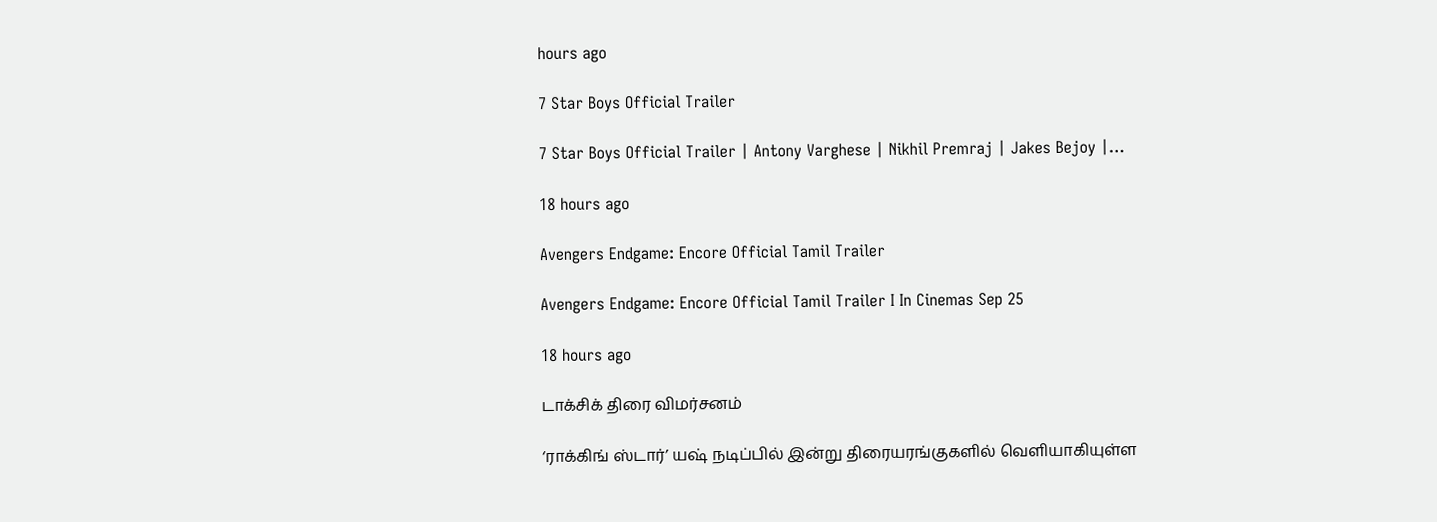hours ago

7 Star Boys Official Trailer

7 Star Boys Official Trailer | Antony Varghese | Nikhil Premraj | Jakes Bejoy |…

18 hours ago

Avengers Endgame: Encore Official Tamil Trailer

Avengers Endgame: Encore Official Tamil Trailer I In Cinemas Sep 25

18 hours ago

டாக்சிக் திரை விமர்சனம்

‘ராக்கிங் ஸ்டார்’ யஷ் நடிப்பில் இன்று திரையரங்குகளில் வெளியாகியுள்ள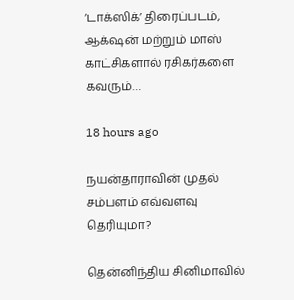‘டாக்ஸிக்’ திரைப்படம், ஆக்‌ஷன் மற்றும் மாஸ் காட்சிகளால் ரசிகர்களை கவரும்…

18 hours ago

நயன்தாராவின் முதல் சம்பளம் எவ்வளவு தெரியுமா?

தென்னிந்திய சினிமாவில்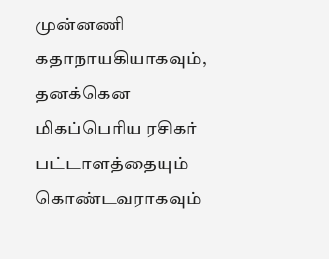முன்னணி கதாநாயகியாகவும், தனக்கென மிகப்பெரிய ரசிகர் பட்டாளத்தையும் கொண்டவராகவும்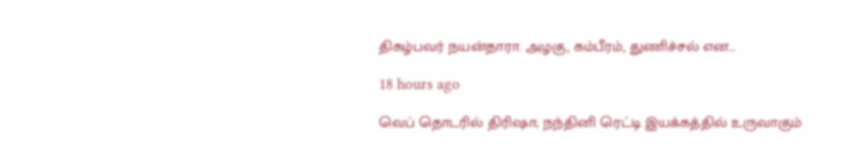திகழ்பவர் நயன்தாரா. அழகு, கம்பீரம், துணிச்சல் என…

18 hours ago

வெப் தொடரில் திரிஷா; நந்தினி ரெட்டி இயக்கத்தில் உருவாகும்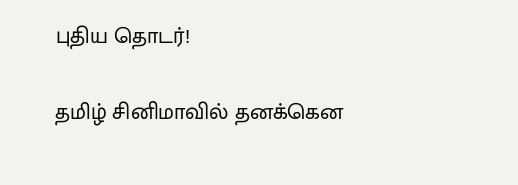புதிய தொடர்!

தமிழ் சினிமாவில் தனக்கென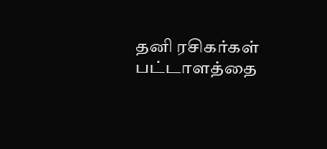தனி ரசிகர்கள் பட்டாளத்தை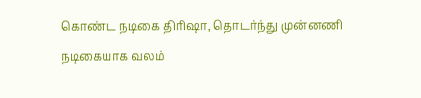கொண்ட நடிகை திரிஷா, தொடர்ந்து முன்னணி நடிகையாக வலம்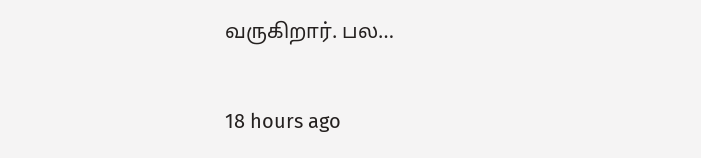வருகிறார். பல…

18 hours ago